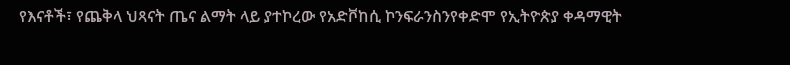የእናቶች፣ የጨቅላ ህጻናት ጤና ልማት ላይ ያተኮረው የአድቮከሲ ኮንፍራንስንየቀድሞ የኢትዮጵያ ቀዳማዊት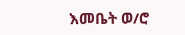እመቤት ወ/ሮ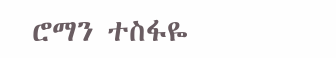ሮማን ተስፋዬ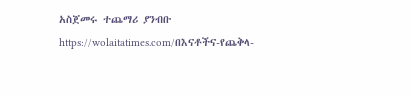አስጀመሩ ተጨማሪ ያንብቡ https://wolaitatimes.com/በእናቶችና-የጨቅላ-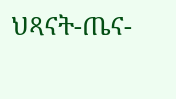ህጻናት-ጤና-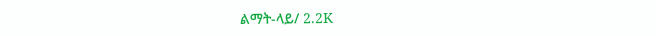ልማት-ላይ/ 2.2K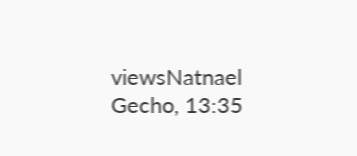viewsNatnael Gecho, 13:35